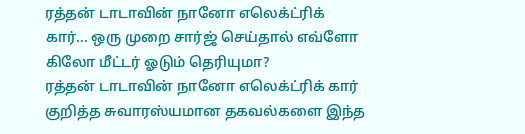ரத்தன் டாடாவின் நானோ எலெக்ட்ரிக் கார்... ஒரு முறை சார்ஜ் செய்தால் எவ்ளோ கிலோ மீட்டர் ஓடும் தெரியுமா?
ரத்தன் டாடாவின் நானோ எலெக்ட்ரிக் கார் குறித்த சுவாரஸ்யமான தகவல்களை இந்த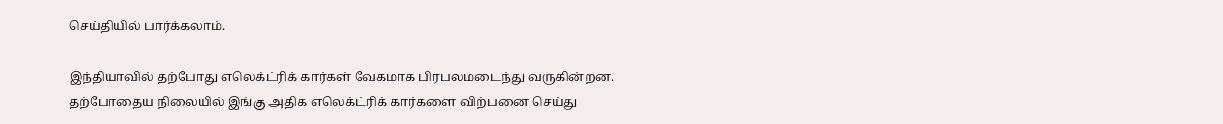செய்தியில் பார்க்கலாம்.

இந்தியாவில் தற்போது எலெக்ட்ரிக் கார்கள் வேகமாக பிரபலமடைந்து வருகின்றன. தற்போதைய நிலையில் இங்கு அதிக எலெக்ட்ரிக் கார்களை விற்பனை செய்து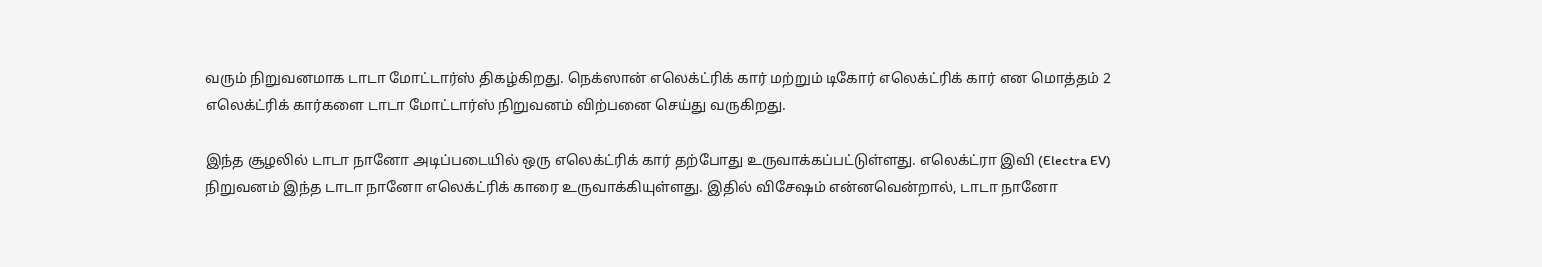வரும் நிறுவனமாக டாடா மோட்டார்ஸ் திகழ்கிறது. நெக்ஸான் எலெக்ட்ரிக் கார் மற்றும் டிகோர் எலெக்ட்ரிக் கார் என மொத்தம் 2 எலெக்ட்ரிக் கார்களை டாடா மோட்டார்ஸ் நிறுவனம் விற்பனை செய்து வருகிறது.

இந்த சூழலில் டாடா நானோ அடிப்படையில் ஒரு எலெக்ட்ரிக் கார் தற்போது உருவாக்கப்பட்டுள்ளது. எலெக்ட்ரா இவி (Electra EV) நிறுவனம் இந்த டாடா நானோ எலெக்ட்ரிக் காரை உருவாக்கியுள்ளது. இதில் விசேஷம் என்னவென்றால், டாடா நானோ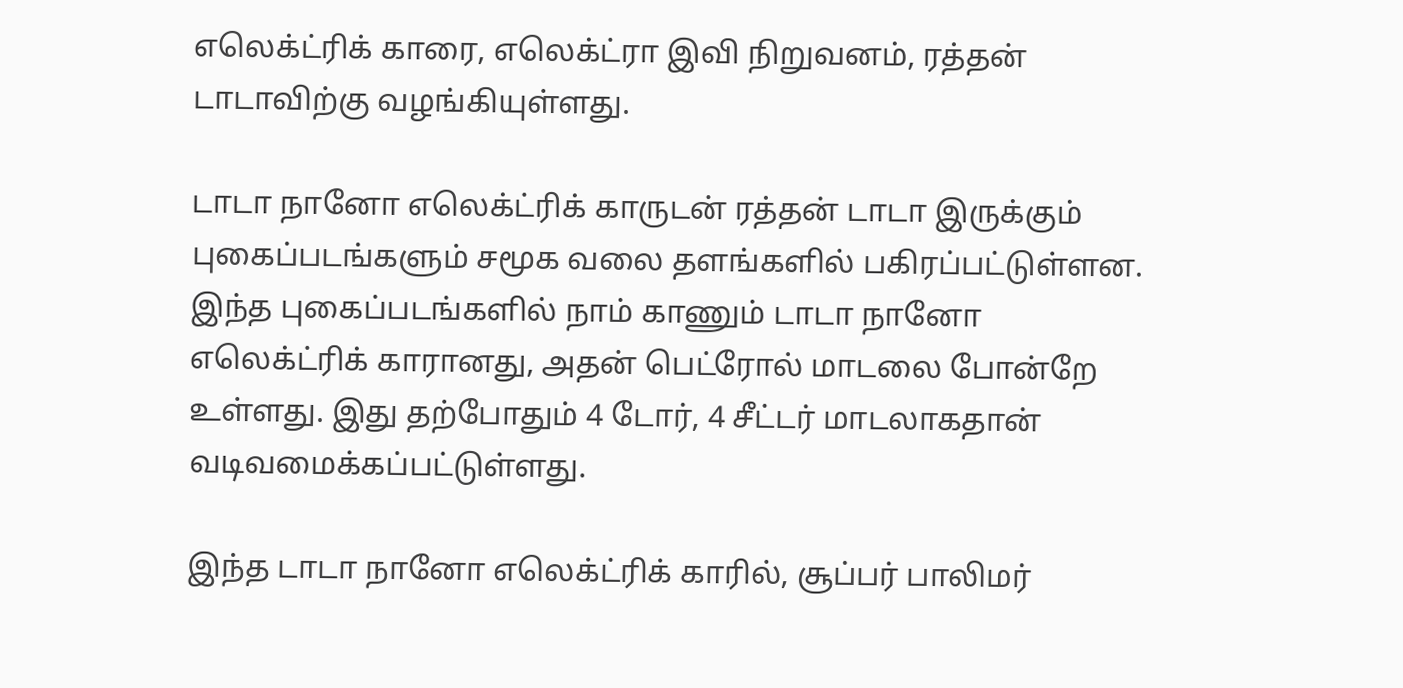எலெக்ட்ரிக் காரை, எலெக்ட்ரா இவி நிறுவனம், ரத்தன் டாடாவிற்கு வழங்கியுள்ளது.

டாடா நானோ எலெக்ட்ரிக் காருடன் ரத்தன் டாடா இருக்கும் புகைப்படங்களும் சமூக வலை தளங்களில் பகிரப்பட்டுள்ளன. இந்த புகைப்படங்களில் நாம் காணும் டாடா நானோ எலெக்ட்ரிக் காரானது, அதன் பெட்ரோல் மாடலை போன்றே உள்ளது. இது தற்போதும் 4 டோர், 4 சீட்டர் மாடலாகதான் வடிவமைக்கப்பட்டுள்ளது.

இந்த டாடா நானோ எலெக்ட்ரிக் காரில், சூப்பர் பாலிமர்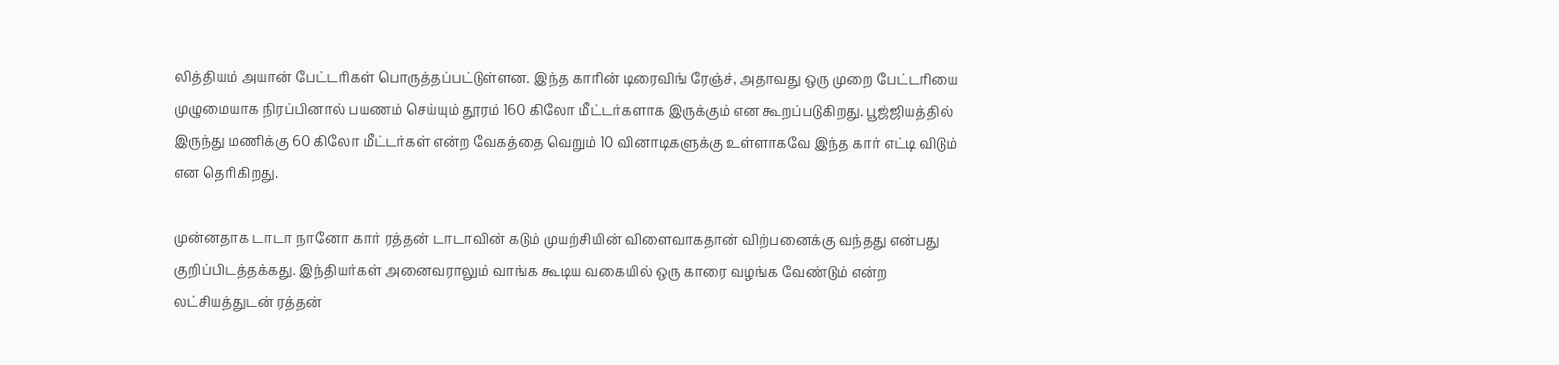லித்தியம் அயான் பேட்டரிகள் பொருத்தப்பட்டுள்ளன. இந்த காரின் டிரைவிங் ரேஞ்ச், அதாவது ஒரு முறை பேட்டரியை முழுமையாக நிரப்பினால் பயணம் செய்யும் தூரம் 160 கிலோ மீட்டர்களாக இருக்கும் என கூறப்படுகிறது. பூஜ்ஜியத்தில் இருந்து மணிக்கு 60 கிலோ மீட்டர்கள் என்ற வேகத்தை வெறும் 10 வினாடிகளுக்கு உள்ளாகவே இந்த கார் எட்டி விடும் என தெரிகிறது.

முன்னதாக டாடா நானோ கார் ரத்தன் டாடாவின் கடும் முயற்சியின் விளைவாகதான் விற்பனைக்கு வந்தது என்பது குறிப்பிடத்தக்கது. இந்தியர்கள் அனைவராலும் வாங்க கூடிய வகையில் ஒரு காரை வழங்க வேண்டும் என்ற லட்சியத்துடன் ரத்தன்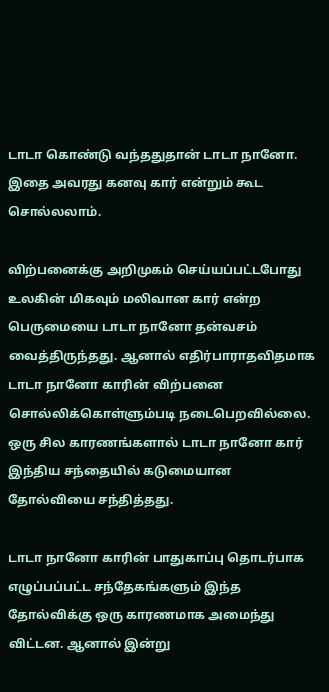டாடா கொண்டு வந்ததுதான் டாடா நானோ. இதை அவரது கனவு கார் என்றும் கூட சொல்லலாம்.

விற்பனைக்கு அறிமுகம் செய்யப்பட்டபோது உலகின் மிகவும் மலிவான கார் என்ற பெருமையை டாடா நானோ தன்வசம் வைத்திருந்தது. ஆனால் எதிர்பாராதவிதமாக டாடா நானோ காரின் விற்பனை சொல்லிக்கொள்ளும்படி நடைபெறவில்லை. ஒரு சில காரணங்களால் டாடா நானோ கார் இந்திய சந்தையில் கடுமையான தோல்வியை சந்தித்தது.

டாடா நானோ காரின் பாதுகாப்பு தொடர்பாக எழுப்பப்பட்ட சந்தேகங்களும் இந்த தோல்விக்கு ஒரு காரணமாக அமைந்து விட்டன. ஆனால் இன்று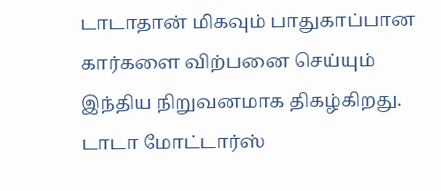டாடாதான் மிகவும் பாதுகாப்பான கார்களை விற்பனை செய்யும் இந்திய நிறுவனமாக திகழ்கிறது. டாடா மோட்டார்ஸ்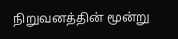நிறுவனத்தின் மூன்று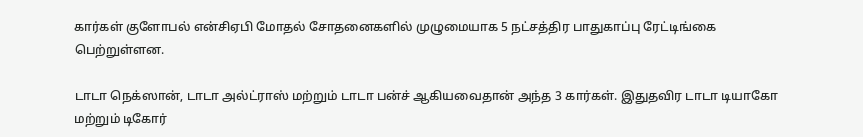கார்கள் குளோபல் என்சிஏபி மோதல் சோதனைகளில் முழுமையாக 5 நட்சத்திர பாதுகாப்பு ரேட்டிங்கை பெற்றுள்ளன.

டாடா நெக்ஸான், டாடா அல்ட்ராஸ் மற்றும் டாடா பன்ச் ஆகியவைதான் அந்த 3 கார்கள். இதுதவிர டாடா டியாகோ மற்றும் டிகோர்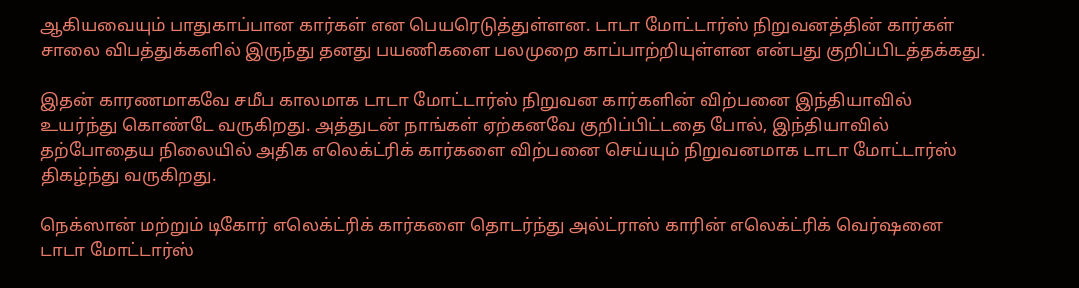ஆகியவையும் பாதுகாப்பான கார்கள் என பெயரெடுத்துள்ளன. டாடா மோட்டார்ஸ் நிறுவனத்தின் கார்கள் சாலை விபத்துக்களில் இருந்து தனது பயணிகளை பலமுறை காப்பாற்றியுள்ளன என்பது குறிப்பிடத்தக்கது.

இதன் காரணமாகவே சமீப காலமாக டாடா மோட்டார்ஸ் நிறுவன கார்களின் விற்பனை இந்தியாவில் உயர்ந்து கொண்டே வருகிறது. அத்துடன் நாங்கள் ஏற்கனவே குறிப்பிட்டதை போல், இந்தியாவில் தற்போதைய நிலையில் அதிக எலெக்ட்ரிக் கார்களை விற்பனை செய்யும் நிறுவனமாக டாடா மோட்டார்ஸ் திகழ்ந்து வருகிறது.

நெக்ஸான் மற்றும் டிகோர் எலெக்ட்ரிக் கார்களை தொடர்ந்து அல்ட்ராஸ் காரின் எலெக்ட்ரிக் வெர்ஷனை டாடா மோட்டார்ஸ்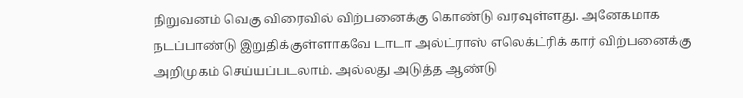நிறுவனம் வெகு விரைவில் விற்பனைக்கு கொண்டு வரவுள்ளது. அனேகமாக நடப்பாண்டு இறுதிக்குள்ளாகவே டாடா அல்ட்ராஸ் எலெக்ட்ரிக் கார் விற்பனைக்கு அறிமுகம் செய்யப்படலாம். அல்லது அடுத்த ஆண்டு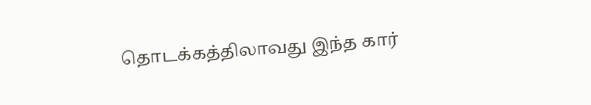தொடக்கத்திலாவது இந்த கார்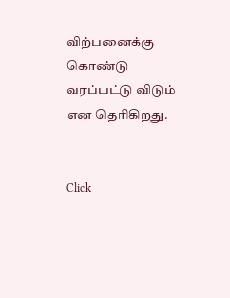விற்பனைக்கு கொண்டு வரப்பட்டு விடும் என தெரிகிறது.


Click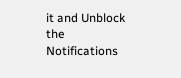it and Unblock the Notifications